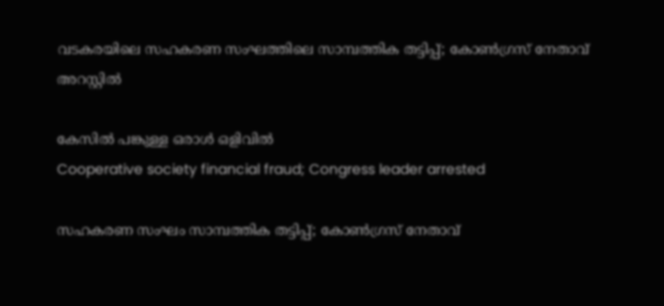വടകരയിലെ സഹകരണ സംഘത്തിലെ സാമ്പത്തിക തട്ടിപ്പ്; കോൺഗ്രസ് നേതാവ് അറസ്റ്റിൽ

കേസിൽ പങ്കുള്ള ഒരാൾ ഒളിവിൽ
Cooperative society financial fraud; Congress leader arrested

സഹകരണ സംഘം സാമ്പത്തിക തട്ടിപ്പ്; കോണ്‍ഗ്രസ് നേതാവ്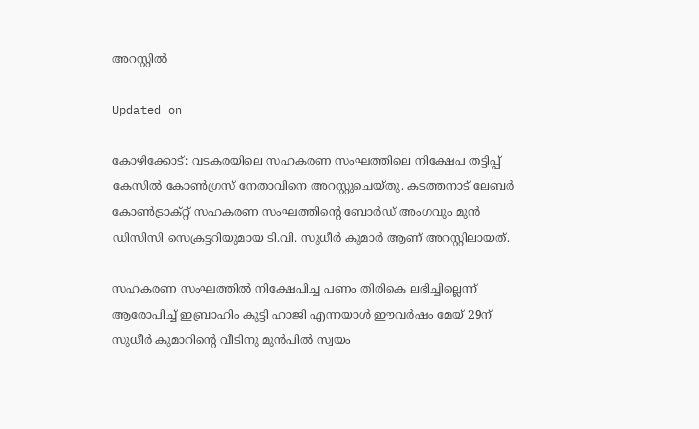അറസ്റ്റില്‍

Updated on

കോഴിക്കോട്: വടകരയിലെ സഹകരണ സംഘത്തിലെ നിക്ഷേപ തട്ടിപ്പ് കേസിൽ കോൺഗ്രസ് നേതാവിനെ അറസ്റ്റുചെയ്തു. കടത്തനാട് ലേബർ കോൺട്രാക്റ്റ് സഹകരണ സംഘത്തിന്‍റെ ബോർഡ് അംഗവും മുൻ ഡിസിസി സെക്രട്ടറിയുമായ ടി.വി. സുധീർ കുമാർ ആണ് അറസ്റ്റിലായത്.

സഹകരണ സംഘത്തിൽ നിക്ഷേപിച്ച പണം തിരികെ ലഭിച്ചില്ലെന്ന് ആരോപിച്ച് ഇബ്രാഹിം കുട്ടി ഹാജി എന്നയാൾ ഈവർഷം മേയ് 29ന് സുധീർ കുമാറിന്‍റെ വീടിനു മുൻപിൽ സ്വയം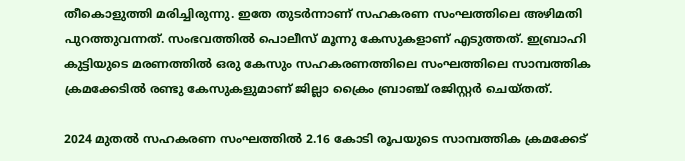തീകൊളുത്തി മരിച്ചിരുന്നു. ഇതേ തുടർന്നാണ് സഹകരണ സംഘത്തിലെ അഴിമതി പുറത്തുവന്നത്. സംഭവത്തിൽ പൊലീസ് മൂന്നു കേസുകളാണ് എടുത്തത്. ഇബ്രാഹി കുട്ടിയുടെ മരണത്തിൽ ഒരു കേസും സഹകരണത്തിലെ സംഘത്തിലെ സാമ്പത്തിക ക്രമക്കേടിൽ രണ്ടു കേസുകളുമാണ് ജില്ലാ ക്രൈം ബ്രാഞ്ച് രജിസ്റ്റർ ചെയ്തത്.

2024 മുതൽ സഹകരണ സംഘത്തിൽ 2.16 കോടി രൂപയുടെ സാമ്പത്തിക ക്രമക്കേട്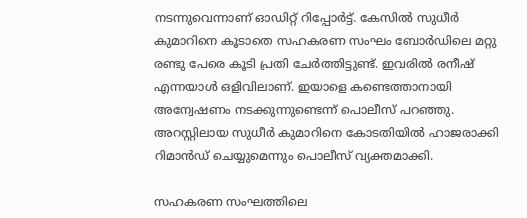നടന്നുവെന്നാണ് ഓഡിറ്റ് റിപ്പോർട്ട്. കേസിൽ സുധീർ കുമാറിനെ കൂടാതെ സഹകരണ സംഘം ബോർഡിലെ മറ്റു രണ്ടു പേരെ കൂടി പ്രതി ചേർത്തിട്ടുണ്ട്. ഇവരിൽ രനീഷ് എന്നയാൾ ഒളിവിലാണ്. ഇയാളെ കണ്ടെത്താനായി അന്വേഷണം നടക്കുന്നുണ്ടെന്ന് പൊലീസ് പറഞ്ഞു. അറസ്റ്റിലായ സുധീർ കുമാറിനെ കോടതിയിൽ ഹാജരാക്കി റിമാൻഡ് ചെയ്യുമെന്നും പൊലീസ് വ്യക്തമാക്കി.

സഹകരണ സംഘത്തിലെ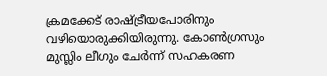ക്രമക്കേട് രാഷ്ട്രീയപോരിനും വഴിയൊരുക്കിയിരുന്നു. കോൺഗ്രസും മുസ്ലിം ലീഗും ചേർന്ന് സഹകരണ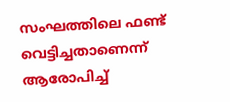സംഘത്തിലെ ഫണ്ട് വെട്ടിച്ചതാണെന്ന് ആരോപിച്ച്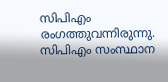സിപിഎം രംഗത്തുവന്നിരുന്നു. സിപിഎം സംസ്ഥാന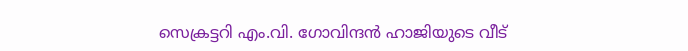സെക്രട്ടറി എം.വി. ഗോവിന്ദൻ ഹാജിയുടെ വീട്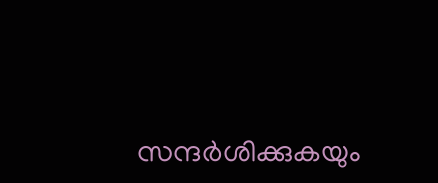സന്ദർശിക്കുകയും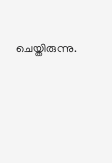ചെയ്തിരുന്നു.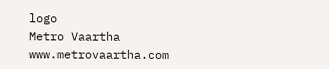logo
Metro Vaartha
www.metrovaartha.com